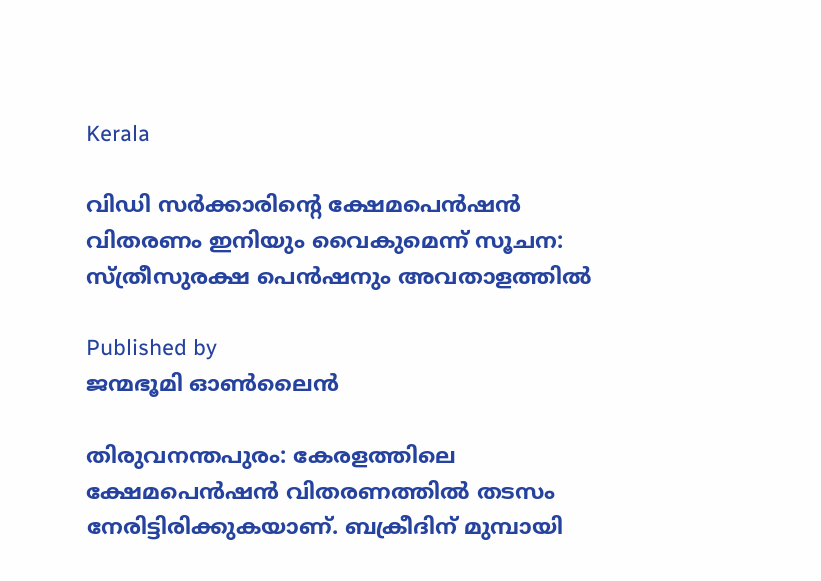Kerala

വിഡി സർക്കാരിന്റെ ക്ഷേമപെന്‍ഷന്‍ വിതരണം ഇനിയും വൈകുമെന്ന് സൂചന: സ്ത്രീസുരക്ഷ പെന്‍ഷനും അവതാളത്തില്‍

Published by
ജന്മഭൂമി ഓണ്‍ലൈന്‍

തിരുവനന്തപുരം: കേരളത്തിലെ ക്ഷേമപെന്‍ഷന്‍ വിതരണത്തില്‍ തടസം നേരിട്ടിരിക്കുകയാണ്. ബക്രീദിന് മുമ്പായി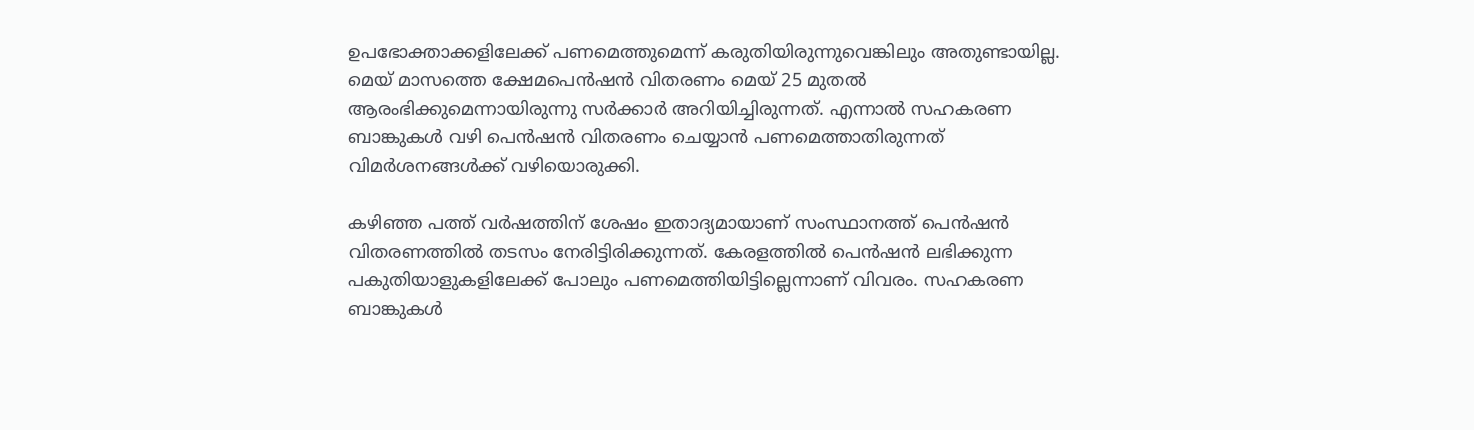ഉപഭോക്താക്കളിലേക്ക് പണമെത്തുമെന്ന് കരുതിയിരുന്നുവെങ്കിലും അതുണ്ടായില്ല. മെയ് മാസത്തെ ക്ഷേമപെന്‍ഷന്‍ വിതരണം മെയ് 25 മുതല്‍ ആരംഭിക്കുമെന്നായിരുന്നു സര്‍ക്കാര്‍ അറിയിച്ചിരുന്നത്. എന്നാല്‍ സഹകരണ ബാങ്കുകള്‍ വഴി പെന്‍ഷന്‍ വിതരണം ചെയ്യാന്‍ പണമെത്താതിരുന്നത് വിമര്‍ശനങ്ങള്‍ക്ക് വഴിയൊരുക്കി.

കഴിഞ്ഞ പത്ത് വര്‍ഷത്തിന് ശേഷം ഇതാദ്യമായാണ് സംസ്ഥാനത്ത് പെന്‍ഷന്‍ വിതരണത്തില്‍ തടസം നേരിട്ടിരിക്കുന്നത്. കേരളത്തില്‍ പെന്‍ഷന്‍ ലഭിക്കുന്ന പകുതിയാളുകളിലേക്ക് പോലും പണമെത്തിയിട്ടില്ലെന്നാണ് വിവരം. സഹകരണ ബാങ്കുകള്‍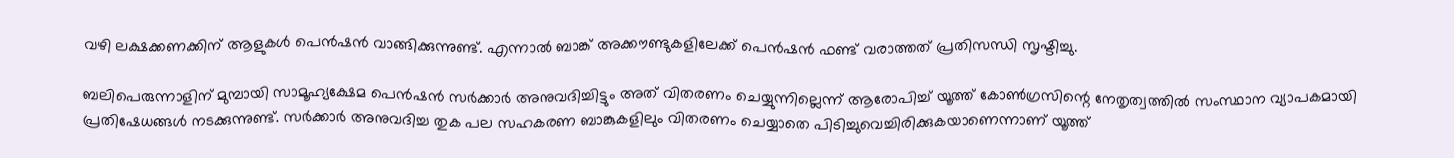വഴി ലക്ഷക്കണക്കിന് ആളുകള്‍ പെന്‍ഷന്‍ വാങ്ങിക്കുന്നുണ്ട്. എന്നാല്‍ ബാങ്ക് അക്കൗണ്ടുകളിലേക്ക് പെന്‍ഷന്‍ ഫണ്ട് വരാത്തത് പ്രതിസന്ധി സൃഷ്ടിച്ചു.

ബലിപെരുന്നാളിന് മുമ്പായി സാമൂഹ്യക്ഷേമ പെന്‍ഷന്‍ സര്‍ക്കാര്‍ അനുവദിച്ചിട്ടും അത് വിതരണം ചെയ്യുന്നില്ലെന്ന് ആരോപിച്ച് യൂത്ത് കോണ്‍ഗ്രസിന്റെ നേതൃത്വത്തില്‍ സംസ്ഥാന വ്യാപകമായി പ്രതിഷേധങ്ങള്‍ നടക്കുന്നുണ്ട്. സര്‍ക്കാര്‍ അനുവദിച്ച തുക പല സഹകരണ ബാങ്കുകളിലും വിതരണം ചെയ്യാതെ പിടിച്ചുവെച്ചിരിക്കുകയാണെന്നാണ് യൂത്ത്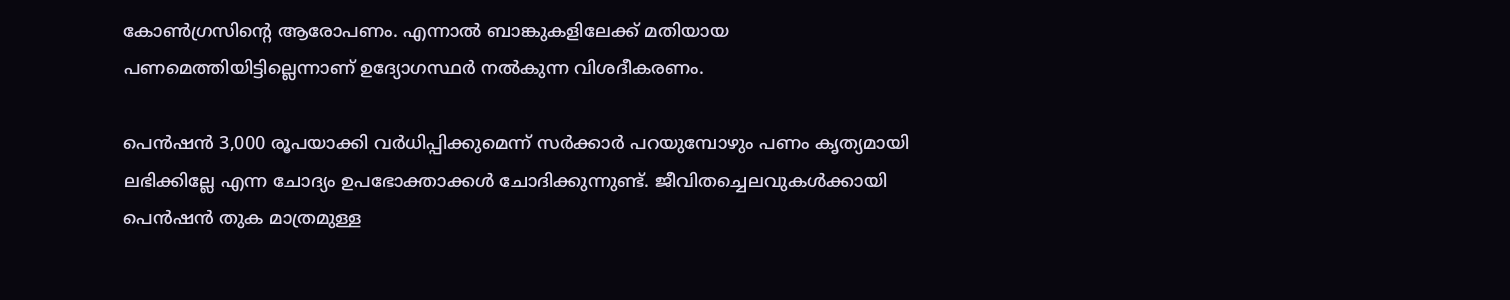കോണ്‍ഗ്രസിന്റെ ആരോപണം. എന്നാല്‍ ബാങ്കുകളിലേക്ക് മതിയായ പണമെത്തിയിട്ടില്ലെന്നാണ് ഉദ്യോഗസ്ഥര്‍ നല്‍കുന്ന വിശദീകരണം.

പെന്‍ഷന്‍ 3,000 രൂപയാക്കി വര്‍ധിപ്പിക്കുമെന്ന് സര്‍ക്കാര്‍ പറയുമ്പോഴും പണം കൃത്യമായി ലഭിക്കില്ലേ എന്ന ചോദ്യം ഉപഭോക്താക്കള്‍ ചോദിക്കുന്നുണ്ട്. ജീവിതച്ചെലവുകള്‍ക്കായി പെന്‍ഷന്‍ തുക മാത്രമുള്ള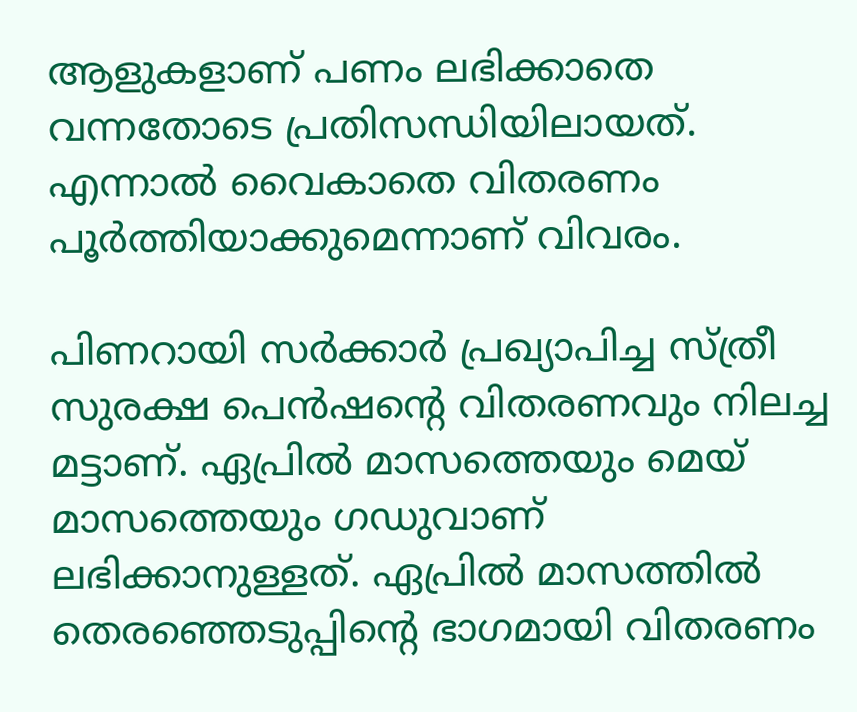ആളുകളാണ് പണം ലഭിക്കാതെ വന്നതോടെ പ്രതിസന്ധിയിലായത്. എന്നാല്‍ വൈകാതെ വിതരണം പൂര്‍ത്തിയാക്കുമെന്നാണ് വിവരം.

പിണറായി സര്‍ക്കാര്‍ പ്രഖ്യാപിച്ച സ്ത്രീ സുരക്ഷ പെന്‍ഷന്റെ വിതരണവും നിലച്ച മട്ടാണ്. ഏപ്രില്‍ മാസത്തെയും മെയ് മാസത്തെയും ഗഡുവാണ് ലഭിക്കാനുള്ളത്. ഏപ്രില്‍ മാസത്തില്‍ തെരഞ്ഞെടുപ്പിന്റെ ഭാഗമായി വിതരണം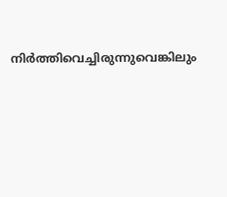നിര്‍ത്തിവെച്ചിരുന്നുവെങ്കിലും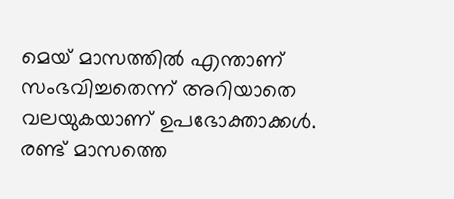മെയ് മാസത്തില്‍ എന്താണ് സംഭവിച്ചതെന്ന് അറിയാതെ വലയുകയാണ് ഉപഭോക്താക്കള്‍. രണ്ട് മാസത്തെ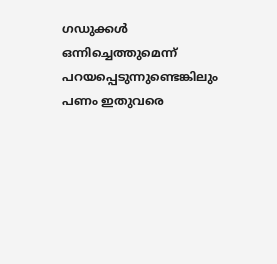ഗഡുക്കള്‍ ഒന്നിച്ചെത്തുമെന്ന് പറയപ്പെടുന്നുണ്ടെങ്കിലും പണം ഇതുവരെ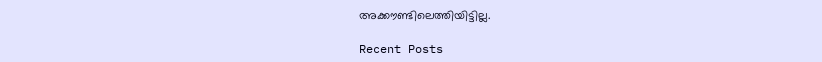അക്കൗണ്ടിലെത്തിയിട്ടില്ല.

Recent Posts